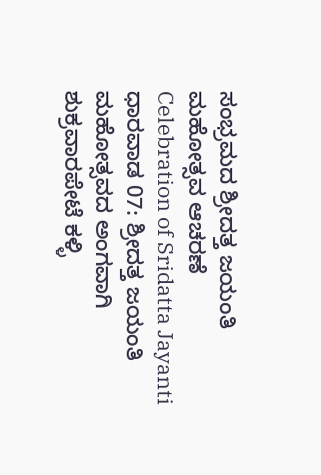ಸಂಭ್ರಮದ ಶ್ರೀದತ್ತ ಜಯಂತಿ ಮಹೋತ್ಸವ ಆಚರಣೆ
Celebration of Sridatta Jayanti
ಧಾರವಾಡ 07: ಶ್ರೀದತ್ತ ಜಯಂತಿ ಮಹೋತ್ಸವದ ಅಂಗವಾಗಿ ಶುಕ್ರವಾರಪೇಟೆ ಕಳ್ಳಿ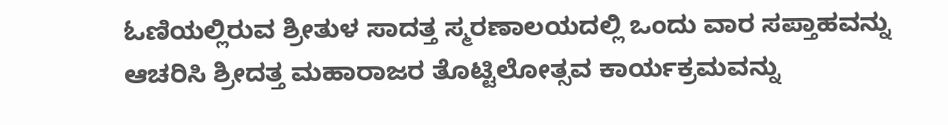ಓಣಿಯಲ್ಲಿರುವ ಶ್ರೀತುಳ ಸಾದತ್ತ ಸ್ಮರಣಾಲಯದಲ್ಲಿ ಒಂದು ವಾರ ಸಪ್ತಾಹವನ್ನು ಆಚರಿಸಿ ಶ್ರೀದತ್ತ ಮಹಾರಾಜರ ತೊಟ್ಟಿಲೋತ್ಸವ ಕಾರ್ಯಕ್ರಮವನ್ನು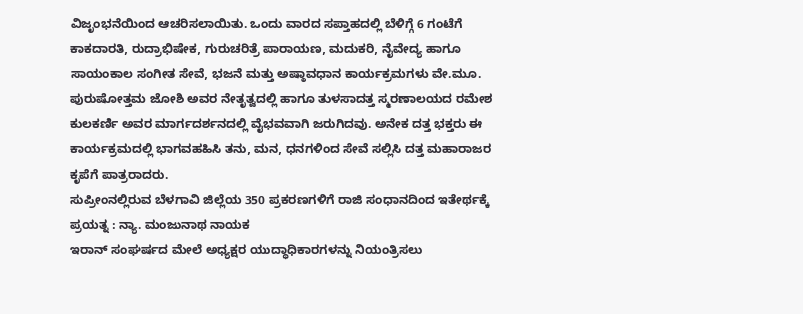ವಿಜೃಂಭನೆಯಿಂದ ಆಚರಿಸಲಾಯಿತು. ಒಂದು ವಾರದ ಸಪ್ತಾಹದಲ್ಲಿ ಬೆಳಿಗ್ಗೆ 6 ಗಂಟೆಗೆ ಕಾಕದಾರತಿ, ರುದ್ರಾಭಿಷೇಕ, ಗುರುಚರಿತ್ರೆ ಪಾರಾಯಣ, ಮದುಕರಿ, ನೈವೇದ್ಯ ಹಾಗೂ ಸಾಯಂಕಾಲ ಸಂಗೀತ ಸೇವೆ, ಭಜನೆ ಮತ್ತು ಅಷ್ಠಾವಧಾನ ಕಾರ್ಯಕ್ರಮಗಳು ವೇ.ಮೂ. ಪುರುಷೋತ್ತಮ ಜೋಶಿ ಅವರ ನೇತೃತ್ವದಲ್ಲಿ ಹಾಗೂ ತುಳಸಾದತ್ತ ಸ್ಮರಣಾಲಯದ ರಮೇಶ ಕುಲಕರ್ಣಿ ಅವರ ಮಾರ್ಗದರ್ಶನದಲ್ಲಿ ವೈಭವವಾಗಿ ಜರುಗಿದವು. ಅನೇಕ ದತ್ತ ಭಕ್ತರು ಈ ಕಾರ್ಯಕ್ರಮದಲ್ಲಿ ಭಾಗವಹಹಿಸಿ ತನು, ಮನ, ಧನಗಳಿಂದ ಸೇವೆ ಸಲ್ಲಿಸಿ ದತ್ತ ಮಹಾರಾಜರ ಕೃಪೆಗೆ ಪಾತ್ರರಾದರು.
ಸುಪ್ರೀಂನಲ್ಲಿರುವ ಬೆಳಗಾವಿ ಜಿಲ್ಲೆಯ 350 ಪ್ರಕರಣಗಳಿಗೆ ರಾಜಿ ಸಂಧಾನದಿಂದ ಇತೇರ್ಥಕ್ಕೆ ಪ್ರಯತ್ನ : ನ್ಯಾ. ಮಂಜುನಾಥ ನಾಯಕ
ಇರಾನ್ ಸಂಘರ್ಷದ ಮೇಲೆ ಅಧ್ಯಕ್ಷರ ಯುದ್ಧಾಧಿಕಾರಗಳನ್ನು ನಿಯಂತ್ರಿಸಲು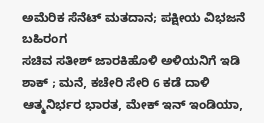ಅಮೆರಿಕ ಸೆನೆಟ್ ಮತದಾನ; ಪಕ್ಷೀಯ ವಿಭಜನೆ ಬಹಿರಂಗ
ಸಚಿವ ಸತೀಶ್ ಜಾರಕಿಹೊಳಿ ಅಳಿಯನಿಗೆ ಇಡಿ ಶಾಕ್ ; ಮನೆ, ಕಚೇರಿ ಸೇರಿ 6 ಕಡೆ ದಾಳಿ
ಆತ್ಮನಿರ್ಭರ ಭಾರತ, ಮೇಕ್ ಇನ್ ಇಂಡಿಯಾ,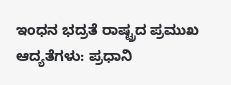ಇಂಧನ ಭದ್ರತೆ ರಾಷ್ಟ್ರದ ಪ್ರಮುಖ ಆದ್ಯತೆಗಳು: ಪ್ರಧಾನಿ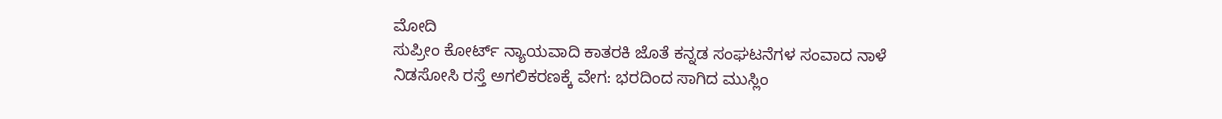ಮೋದಿ
ಸುಪ್ರೀಂ ಕೋರ್ಟ್ ನ್ಯಾಯವಾದಿ ಕಾತರಕಿ ಜೊತೆ ಕನ್ನಡ ಸಂಘಟನೆಗಳ ಸಂವಾದ ನಾಳೆ
ನಿಡಸೋಸಿ ರಸ್ತೆ ಅಗಲಿಕರಣಕ್ಕೆ ವೇಗ: ಭರದಿಂದ ಸಾಗಿದ ಮುಸ್ಲಿಂ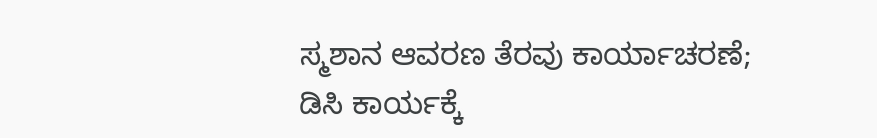ಸ್ಮಶಾನ ಆವರಣ ತೆರವು ಕಾರ್ಯಾಚರಣೆ; ಡಿಸಿ ಕಾರ್ಯಕ್ಕೆ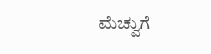ಮೆಚ್ವುಗೆ